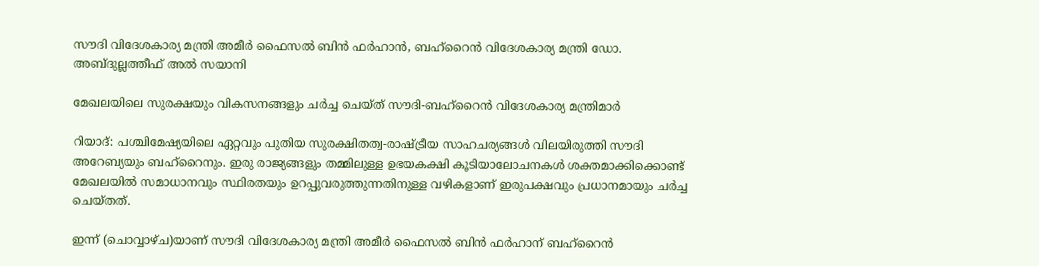സൗദി വിദേശകാര്യ മന്ത്രി അമീർ ഫൈസൽ ബിൻ ഫർഹാൻ, ബഹ്റൈൻ വിദേശകാര്യ മന്ത്രി ഡോ. അബ്ദുല്ലത്തീഫ് അൽ സയാനി

മേഖലയിലെ സുരക്ഷയും വികസനങ്ങളും ചർച്ച ചെയ്ത് സൗദി-ബഹ്റൈൻ വിദേശകാര്യ മന്ത്രിമാർ

റിയാദ്: പശ്ചിമേഷ്യയിലെ ഏറ്റവും പുതിയ സുരക്ഷിതത്വ-രാഷ്ട്രീയ സാഹചര്യങ്ങൾ വിലയിരുത്തി സൗദി അറേബ്യയും ബഹ്റൈനും. ഇരു രാജ്യങ്ങളും തമ്മിലുള്ള ഉഭയകക്ഷി കൂടിയാലോചനകൾ ശക്തമാക്കിക്കൊണ്ട് മേഖലയിൽ സമാധാനവും സ്ഥിരതയും ഉറപ്പുവരുത്തുന്നതിനുള്ള വഴികളാണ് ഇരുപക്ഷവും പ്രധാനമായും ചർച്ച ചെയ്തത്.

ഇന്ന് (ചൊവ്വാഴ്ച)യാണ് സൗദി വിദേശകാര്യ മന്ത്രി അമീർ ഫൈസൽ ബിൻ ഫർഹാന് ബഹ്റൈൻ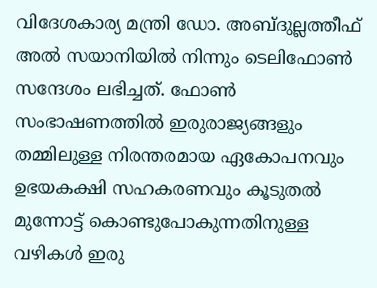വിദേശകാര്യ മന്ത്രി ഡോ. അബ്ദുല്ലത്തീഫ് അൽ സയാനിയിൽ നിന്നും ടെലിഫോൺ സന്ദേശം ലഭിച്ചത്. ഫോൺ സംഭാഷണത്തിൽ ഇരുരാജ്യങ്ങളും തമ്മിലുള്ള നിരന്തരമായ ഏകോപനവും ഉഭയകക്ഷി സഹകരണവും കൂടുതൽ മുന്നോട്ട് കൊണ്ടുപോകുന്നതിനുള്ള വഴികൾ ഇരു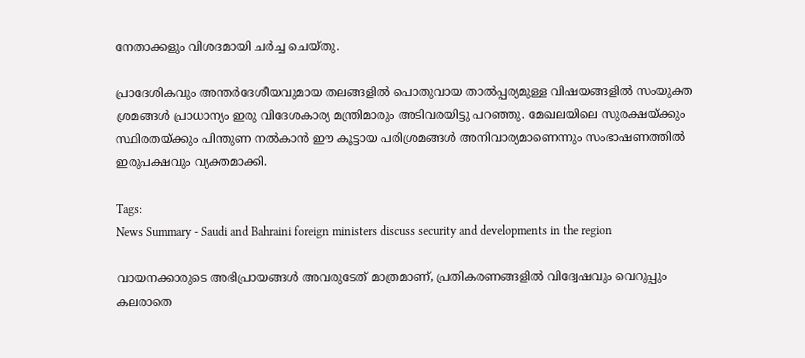നേതാക്കളും വിശദമായി ചർച്ച ചെയ്തു.

പ്രാദേശികവും അന്തർദേശീയവുമായ തലങ്ങളിൽ പൊതുവായ താൽപ്പര്യമുള്ള വിഷയങ്ങളിൽ സംയുക്ത ശ്രമങ്ങൾ പ്രാധാന്യം ഇരു വിദേശകാര്യ മന്ത്രിമാരും അടിവരയിട്ടു പറഞ്ഞു. മേഖലയിലെ സുരക്ഷയ്ക്കും സ്ഥിരതയ്ക്കും പിന്തുണ നൽകാൻ ഈ കൂട്ടായ പരിശ്രമങ്ങൾ അനിവാര്യമാണെന്നും സംഭാഷണത്തിൽ ഇരുപക്ഷവും വ്യക്തമാക്കി.

Tags:
News Summary - Saudi and Bahraini foreign ministers discuss security and developments in the region

വായനക്കാരുടെ അഭിപ്രായങ്ങള്‍ അവരുടേത് മാത്രമാണ്, പ്രതികരണങ്ങളിൽ വിദ്വേഷവും വെറുപ്പും കലരാതെ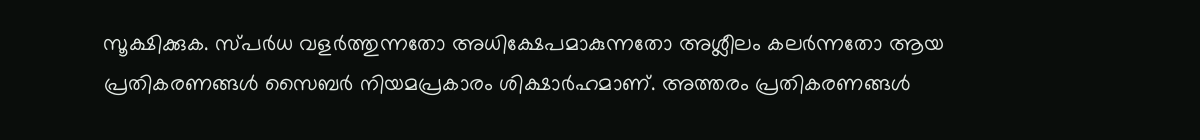സൂക്ഷിക്കുക. സ്പർധ വളർത്തുന്നതോ അധിക്ഷേപമാകുന്നതോ അശ്ലീലം കലർന്നതോ ആയ പ്രതികരണങ്ങൾ സൈബർ നിയമപ്രകാരം ശിക്ഷാർഹമാണ്. അത്തരം പ്രതികരണങ്ങൾ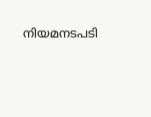നിയമനടപടി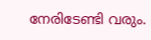നേരിടേണ്ടി വരും.